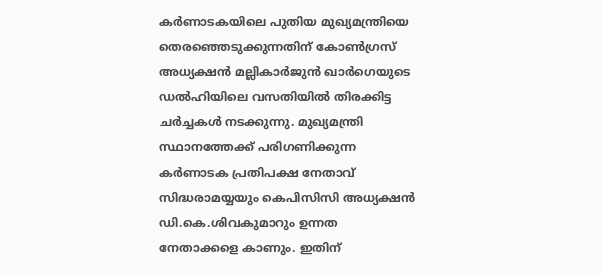കർണാടകയിലെ പുതിയ മുഖ്യമന്ത്രിയെ തെരഞ്ഞെടുക്കുന്നതിന് കോൺഗ്രസ് അധ്യക്ഷൻ മല്ലികാര്‍ജുന്‍ ഖാര്‍ഗെയുടെ ഡൽഹിയിലെ വസതിയിൽ തിരക്കിട്ട ചർച്ചകൾ നടക്കുന്നു. മുഖ്യമന്ത്രി സ്ഥാനത്തേക്ക് പരിഗണിക്കുന്ന കര്‍ണാടക പ്രതിപക്ഷ നേതാവ് സിദ്ധരാമയ്യയും കെപിസിസി അധ്യക്ഷന്‍ ഡി.കെ.ശിവകുമാറും ഉന്നത നേതാക്കളെ കാണും. ഇതിന്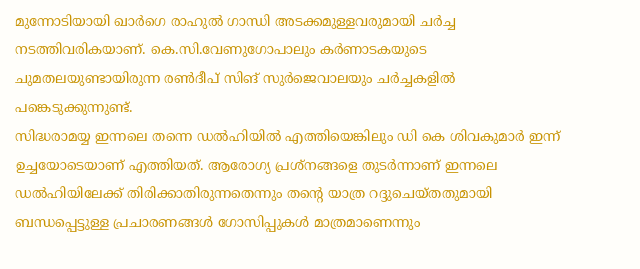മുന്നോടിയായി ഖാര്‍ഗെ രാഹുല്‍ ഗാന്ധി അടക്കമുള്ളവരുമായി ചര്‍ച്ച നടത്തിവരികയാണ്. കെ.സി.വേണുഗോപാലും കര്‍ണാടകയുടെ ചുമതലയുണ്ടായിരുന്ന രണ്‍ദീപ് സിങ് സുര്‍ജെവാലയും ചര്‍ച്ചകളില്‍ പങ്കെടുക്കുന്നുണ്ട്.
സിദ്ധരാമയ്യ ഇന്നലെ തന്നെ ഡൽഹിയിൽ എത്തിയെങ്കിലും ഡി കെ ശിവകുമാർ ഇന്ന് ഉച്ചയോടെയാണ് എത്തിയത്. ആരോഗ്യ പ്രശ്‌നങ്ങളെ തുടര്‍ന്നാണ് ഇന്നലെ ഡല്‍ഹിയിലേക്ക് തിരിക്കാതിരുന്നതെന്നും തന്റെ യാത്ര റദ്ദുചെയ്തതുമായി ബന്ധപ്പെട്ടുള്ള പ്രചാരണങ്ങള്‍ ഗോസിപ്പുകള്‍ മാത്രമാണെന്നും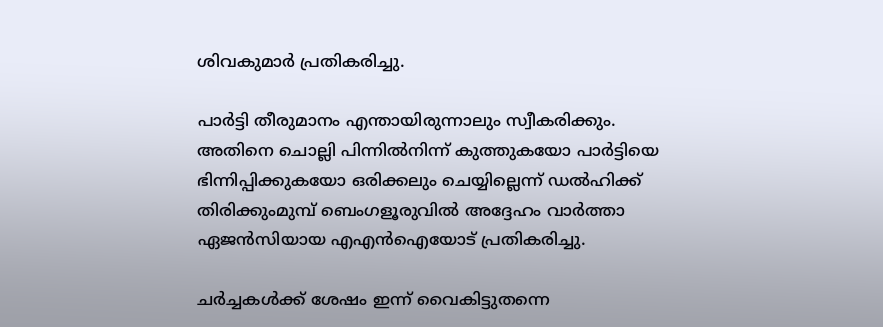ശിവകുമാര്‍ പ്രതികരിച്ചു.

പാര്‍ട്ടി തീരുമാനം എന്തായിരുന്നാലും സ്വീകരിക്കും. അതിനെ ചൊല്ലി പിന്നില്‍നിന്ന് കുത്തുകയോ പാര്‍ട്ടിയെ ഭിന്നിപ്പിക്കുകയോ ഒരിക്കലും ചെയ്യില്ലെന്ന് ഡല്‍ഹിക്ക് തിരിക്കുംമുമ്പ് ബെംഗളൂരുവില്‍ അദ്ദേഹം വാര്‍ത്താ ഏജന്‍സിയായ എഎന്‍ഐയോട് പ്രതികരിച്ചു.

ചര്‍ച്ചകള്‍ക്ക് ശേഷം ഇന്ന് വൈകിട്ടുതന്നെ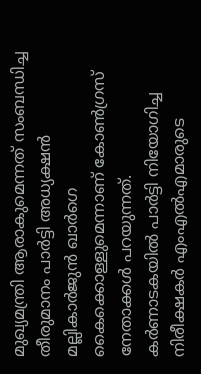മുഖ്യമന്ത്രി ആരാകുമെന്നത് സംബന്ധിച്ച തീരുമാനം പാര്‍ട്ടി അധ്യക്ഷന്‍ മല്ലികാര്‍ജുന്‍ ഖാര്‍ഗെ കൈക്കൊള്ളുമെന്നാണ് കോണ്‍ഗ്രസ് നേതാക്കള്‍ പറയുന്നത്. കര്‍ണാടകയില്‍ പാര്‍ട്ടി നിയോഗിച്ച നിരീക്ഷകര്‍ എംഎല്‍എമാരുടെ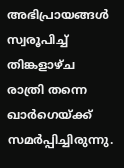അഭിപ്രായങ്ങള്‍ സ്വരൂപിച്ച് തിങ്കളാഴ്ച രാത്രി തന്നെ ഖാര്‍ഗെയ്ക്ക് സമര്‍പ്പിച്ചിരുന്നു.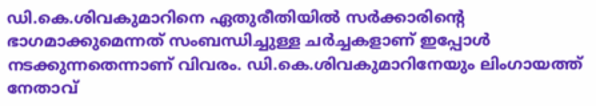ഡി.കെ.ശിവകുമാറിനെ ഏതുരീതിയില്‍ സര്‍ക്കാരിന്റെ ഭാഗമാക്കുമെന്നത് സംബന്ധിച്ചുള്ള ചര്‍ച്ചകളാണ് ഇപ്പോള്‍ നടക്കുന്നതെന്നാണ് വിവരം. ഡി.കെ.ശിവകുമാറിനേയും ലിംഗായത്ത് നേതാവ്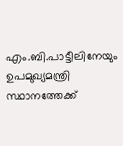എം.ബി.പാട്ടീലിനേയും ഉപമുഖ്യമന്ത്രി സ്ഥാനത്തേക്ക്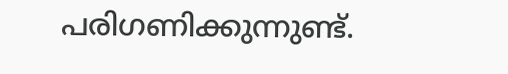പരിഗണിക്കുന്നുണ്ട്.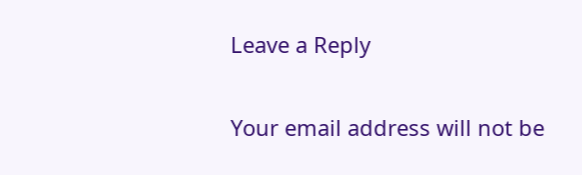Leave a Reply

Your email address will not be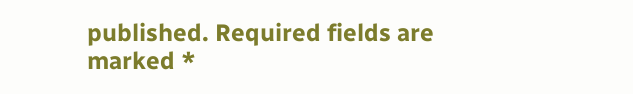published. Required fields are marked *